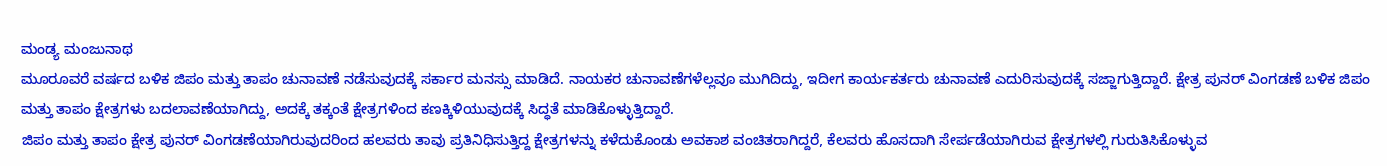ಮಂಡ್ಯ ಮಂಜುನಾಥ
ಮೂರೂವರೆ ವರ್ಷದ ಬಳಿಕ ಜಿಪಂ ಮತ್ತು ತಾಪಂ ಚುನಾವಣೆ ನಡೆಸುವುದಕ್ಕೆ ಸರ್ಕಾರ ಮನಸ್ಸು ಮಾಡಿದೆ. ನಾಯಕರ ಚುನಾವಣೆಗಳೆಲ್ಲವೂ ಮುಗಿದಿದ್ದು, ಇದೀಗ ಕಾರ್ಯಕರ್ತರು ಚುನಾವಣೆ ಎದುರಿಸುವುದಕ್ಕೆ ಸಜ್ಜಾಗುತ್ತಿದ್ದಾರೆ. ಕ್ಷೇತ್ರ ಪುನರ್ ವಿಂಗಡಣೆ ಬಳಿಕ ಜಿಪಂ ಮತ್ತು ತಾಪಂ ಕ್ಷೇತ್ರಗಳು ಬದಲಾವಣೆಯಾಗಿದ್ದು, ಅದಕ್ಕೆ ತಕ್ಕಂತೆ ಕ್ಷೇತ್ರಗಳಿಂದ ಕಣಕ್ಕಿಳಿಯುವುದಕ್ಕೆ ಸಿದ್ಧತೆ ಮಾಡಿಕೊಳ್ಳುತ್ತಿದ್ದಾರೆ.
ಜಿಪಂ ಮತ್ತು ತಾಪಂ ಕ್ಷೇತ್ರ ಪುನರ್ ವಿಂಗಡಣೆಯಾಗಿರುವುದರಿಂದ ಹಲವರು ತಾವು ಪ್ರತಿನಿಧಿಸುತ್ತಿದ್ದ ಕ್ಷೇತ್ರಗಳನ್ನು ಕಳೆದುಕೊಂಡು ಅವಕಾಶ ವಂಚಿತರಾಗಿದ್ದರೆ, ಕೆಲವರು ಹೊಸದಾಗಿ ಸೇರ್ಪಡೆಯಾಗಿರುವ ಕ್ಷೇತ್ರಗಳಲ್ಲಿ ಗುರುತಿಸಿಕೊಳ್ಳುವ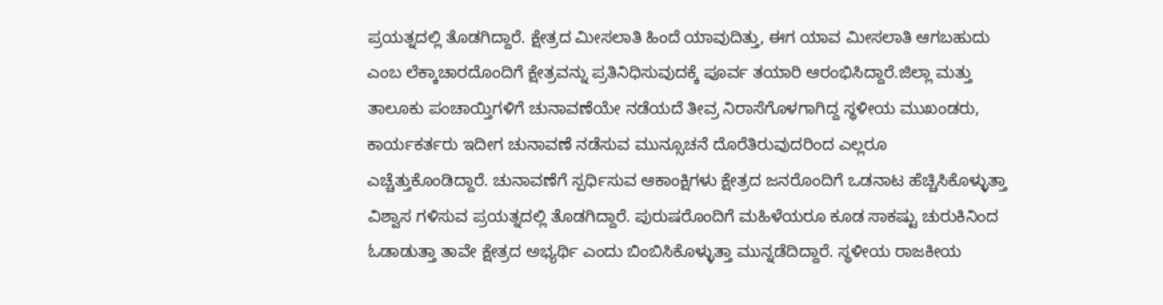ಪ್ರಯತ್ನದಲ್ಲಿ ತೊಡಗಿದ್ದಾರೆ. ಕ್ಷೇತ್ರದ ಮೀಸಲಾತಿ ಹಿಂದೆ ಯಾವುದಿತ್ತು, ಈಗ ಯಾವ ಮೀಸಲಾತಿ ಆಗಬಹುದು ಎಂಬ ಲೆಕ್ಕಾಚಾರದೊಂದಿಗೆ ಕ್ಷೇತ್ರವನ್ನು ಪ್ರತಿನಿಧಿಸುವುದಕ್ಕೆ ಪೂರ್ವ ತಯಾರಿ ಆರಂಭಿಸಿದ್ದಾರೆ.ಜಿಲ್ಲಾ ಮತ್ತು ತಾಲೂಕು ಪಂಚಾಯ್ತಿಗಳಿಗೆ ಚುನಾವಣೆಯೇ ನಡೆಯದೆ ತೀವ್ರ ನಿರಾಸೆಗೊಳಗಾಗಿದ್ದ ಸ್ಥಳೀಯ ಮುಖಂಡರು, ಕಾರ್ಯಕರ್ತರು ಇದೀಗ ಚುನಾವಣೆ ನಡೆಸುವ ಮುನ್ಸೂಚನೆ ದೊರೆತಿರುವುದರಿಂದ ಎಲ್ಲರೂ ಎಚ್ಚೆತ್ತುಕೊಂಡಿದ್ದಾರೆ. ಚುನಾವಣೆಗೆ ಸ್ಪರ್ಧಿಸುವ ಆಕಾಂಕ್ಷಿಗಳು ಕ್ಷೇತ್ರದ ಜನರೊಂದಿಗೆ ಒಡನಾಟ ಹೆಚ್ಚಿಸಿಕೊಳ್ಳುತ್ತಾ ವಿಶ್ವಾಸ ಗಳಿಸುವ ಪ್ರಯತ್ನದಲ್ಲಿ ತೊಡಗಿದ್ದಾರೆ. ಪುರುಷರೊಂದಿಗೆ ಮಹಿಳೆಯರೂ ಕೂಡ ಸಾಕಷ್ಟು ಚುರುಕಿನಿಂದ ಓಡಾಡುತ್ತಾ ತಾವೇ ಕ್ಷೇತ್ರದ ಅಭ್ಯರ್ಥಿ ಎಂದು ಬಿಂಬಿಸಿಕೊಳ್ಳುತ್ತಾ ಮುನ್ನಡೆದಿದ್ದಾರೆ. ಸ್ಥಳೀಯ ರಾಜಕೀಯ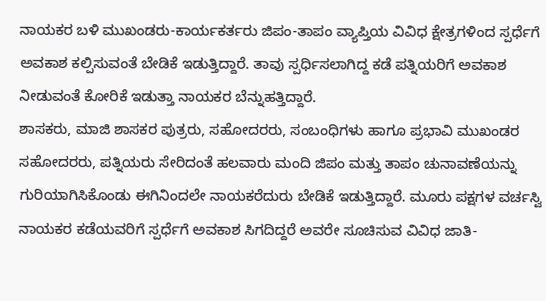ನಾಯಕರ ಬಳಿ ಮುಖಂಡರು-ಕಾರ್ಯಕರ್ತರು ಜಿಪಂ-ತಾಪಂ ವ್ಯಾಪ್ತಿಯ ವಿವಿಧ ಕ್ಷೇತ್ರಗಳಿಂದ ಸ್ಪರ್ಧೆಗೆ ಅವಕಾಶ ಕಲ್ಪಿಸುವಂತೆ ಬೇಡಿಕೆ ಇಡುತ್ತಿದ್ದಾರೆ. ತಾವು ಸ್ಪರ್ಧಿಸಲಾಗಿದ್ದ ಕಡೆ ಪತ್ನಿಯರಿಗೆ ಅವಕಾಶ ನೀಡುವಂತೆ ಕೋರಿಕೆ ಇಡುತ್ತಾ ನಾಯಕರ ಬೆನ್ನುಹತ್ತಿದ್ದಾರೆ.
ಶಾಸಕರು, ಮಾಜಿ ಶಾಸಕರ ಪುತ್ರರು, ಸಹೋದರರು, ಸಂಬಂಧಿಗಳು ಹಾಗೂ ಪ್ರಭಾವಿ ಮುಖಂಡರ ಸಹೋದರರು, ಪತ್ನಿಯರು ಸೇರಿದಂತೆ ಹಲವಾರು ಮಂದಿ ಜಿಪಂ ಮತ್ತು ತಾಪಂ ಚುನಾವಣೆಯನ್ನು ಗುರಿಯಾಗಿಸಿಕೊಂಡು ಈಗಿನಿಂದಲೇ ನಾಯಕರೆದುರು ಬೇಡಿಕೆ ಇಡುತ್ತಿದ್ದಾರೆ. ಮೂರು ಪಕ್ಷಗಳ ವರ್ಚಸ್ವಿ ನಾಯಕರ ಕಡೆಯವರಿಗೆ ಸ್ಪರ್ಧೆಗೆ ಅವಕಾಶ ಸಿಗದಿದ್ದರೆ ಅವರೇ ಸೂಚಿಸುವ ವಿವಿಧ ಜಾತಿ-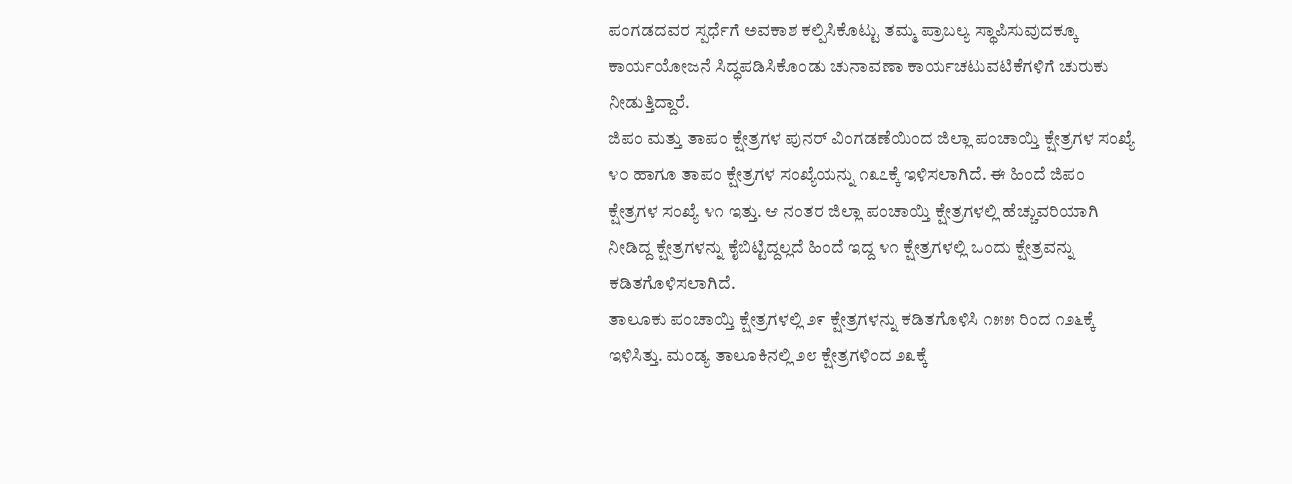ಪಂಗಡದವರ ಸ್ಪರ್ಧೆಗೆ ಅವಕಾಶ ಕಲ್ಪಿಸಿಕೊಟ್ಟು ತಮ್ಮ ಪ್ರಾಬಲ್ಯ ಸ್ಥಾಪಿಸುವುದಕ್ಕೂ ಕಾರ್ಯಯೋಜನೆ ಸಿದ್ಧಪಡಿಸಿಕೊಂಡು ಚುನಾವಣಾ ಕಾರ್ಯಚಟುವಟಿಕೆಗಳಿಗೆ ಚುರುಕು ನೀಡುತ್ತಿದ್ದಾರೆ.
ಜಿಪಂ ಮತ್ತು ತಾಪಂ ಕ್ಷೇತ್ರಗಳ ಪುನರ್ ವಿಂಗಡಣೆಯಿಂದ ಜಿಲ್ಲಾ ಪಂಚಾಯ್ತಿ ಕ್ಷೇತ್ರಗಳ ಸಂಖ್ಯೆ ೪೦ ಹಾಗೂ ತಾಪಂ ಕ್ಷೇತ್ರಗಳ ಸಂಖ್ಯೆಯನ್ನು ೧೩೭ಕ್ಕೆ ಇಳಿಸಲಾಗಿದೆ. ಈ ಹಿಂದೆ ಜಿಪಂ ಕ್ಷೇತ್ರಗಳ ಸಂಖ್ಯೆ ೪೧ ಇತ್ತು. ಆ ನಂತರ ಜಿಲ್ಲಾ ಪಂಚಾಯ್ತಿ ಕ್ಷೇತ್ರಗಳಲ್ಲಿ ಹೆಚ್ಚುವರಿಯಾಗಿ ನೀಡಿದ್ದ ಕ್ಷೇತ್ರಗಳನ್ನು ಕೈಬಿಟ್ಟಿದ್ದಲ್ಲದೆ ಹಿಂದೆ ಇದ್ದ ೪೧ ಕ್ಷೇತ್ರಗಳಲ್ಲಿ ಒಂದು ಕ್ಷೇತ್ರವನ್ನು ಕಡಿತಗೊಳಿಸಲಾಗಿದೆ.
ತಾಲೂಕು ಪಂಚಾಯ್ತಿ ಕ್ಷೇತ್ರಗಳಲ್ಲಿ ೨೯ ಕ್ಷೇತ್ರಗಳನ್ನು ಕಡಿತಗೊಳಿಸಿ ೧೫೫ ರಿಂದ ೧೨೬ಕ್ಕೆ ಇಳಿಸಿತ್ತು. ಮಂಡ್ಯ ತಾಲೂಕಿನಲ್ಲಿ ೨೮ ಕ್ಷೇತ್ರಗಳಿಂದ ೨೩ಕ್ಕೆ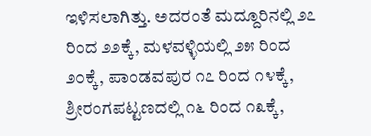ಇಳಿಸಲಾಗಿತ್ತು. ಅದರಂತೆ ಮದ್ದೂರಿನಲ್ಲಿ ೨೭ ರಿಂದ ೨೨ಕ್ಕೆ, ಮಳವಳ್ಳಿಯಲ್ಲಿ ೨೫ ರಿಂದ ೨೦ಕ್ಕೆ, ಪಾಂಡವಪುರ ೧೭ ರಿಂದ ೧೪ಕ್ಕೆ, ಶ್ರೀರಂಗಪಟ್ಟಣದಲ್ಲಿ ೧೬ ರಿಂದ ೧೩ಕ್ಕೆ,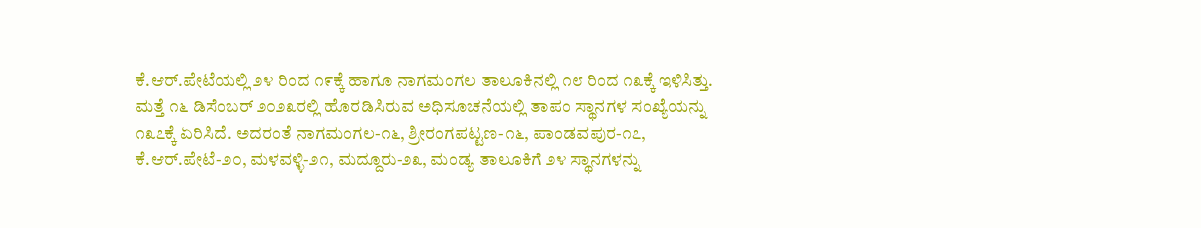ಕೆ.ಆರ್.ಪೇಟೆಯಲ್ಲಿ ೨೪ ರಿಂದ ೧೯ಕ್ಕೆ ಹಾಗೂ ನಾಗಮಂಗಲ ತಾಲೂಕಿನಲ್ಲಿ ೧೮ ರಿಂದ ೧೩ಕ್ಕೆ ಇಳಿಸಿತ್ತು. ಮತ್ತೆ ೧೬ ಡಿಸೆಂಬರ್ ೨೦೨೩ರಲ್ಲಿ ಹೊರಡಿಸಿರುವ ಅಧಿಸೂಚನೆಯಲ್ಲಿ ತಾಪಂ ಸ್ಥಾನಗಳ ಸಂಖ್ಯೆಯನ್ನು ೧೩೭ಕ್ಕೆ ಏರಿಸಿದೆ. ಅದರಂತೆ ನಾಗಮಂಗಲ-೧೬, ಶ್ರೀರಂಗಪಟ್ಟಣ-೧೬, ಪಾಂಡವಪುರ-೧೭, ಕೆ.ಆರ್.ಪೇಟೆ-೨೦, ಮಳವಳ್ಳಿ-೨೧, ಮದ್ದೂರು-೨೩, ಮಂಡ್ಯ ತಾಲೂಕಿಗೆ ೨೪ ಸ್ಥಾನಗಳನ್ನು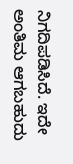ನಿಗದಿಪಡಿಸಿದೆ. ಇದೇ ಅಂತಿಮ ಆಗಬಹುದು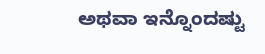ಅಥವಾ ಇನ್ನೊಂದಷ್ಟು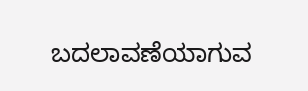ಬದಲಾವಣೆಯಾಗುವ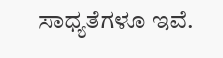ಸಾಧ್ಯತೆಗಳೂ ಇವೆ.